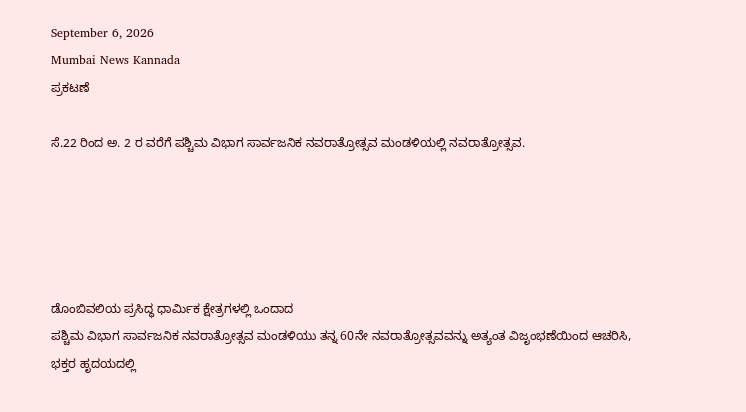September 6, 2026
Mumbai News Kannada
ಪ್ರಕಟಣೆ

ಸೆ.22 ರಿಂದ ಅ. 2 ರ ವರೆಗೆ ಪಶ್ಚಿಮ ವಿಭಾಗ ಸಾರ್ವಜನಿಕ ನವರಾತ್ರೋತ್ಸವ ಮಂಡಳಿಯಲ್ಲಿ ನವರಾತ್ರೋತ್ಸವ.





ಡೊಂಬಿವಲಿಯ ಪ್ರಸಿದ್ಧ ಧಾರ್ಮಿಕ ಕ್ಷೇತ್ರಗಳಲ್ಲಿ ಒಂದಾದ
ಪಶ್ಚಿಮ ವಿಭಾಗ ಸಾರ್ವಜನಿಕ ನವರಾತ್ರೋತ್ಸವ ಮಂಡಳಿಯು ತನ್ನ 60ನೇ ನವರಾತ್ರೋತ್ಸವವನ್ನು ಅತ್ಯಂತ ವಿಜೃಂಭಣೆಯಿಂದ ಆಚರಿಸಿ, ಭಕ್ತರ ಹೃದಯದಲ್ಲಿ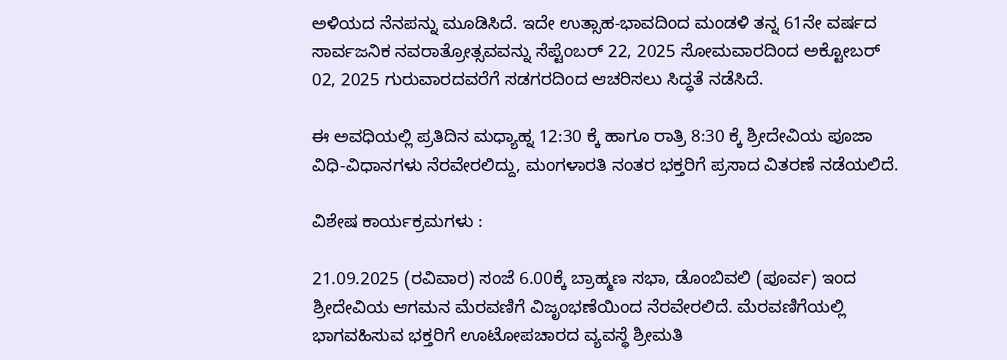ಅಳಿಯದ ನೆನಪನ್ನು ಮೂಡಿಸಿದೆ. ಇದೇ ಉತ್ಸಾಹ-ಭಾವದಿಂದ ಮಂಡಳಿ ತನ್ನ 61ನೇ ವರ್ಷದ ಸಾರ್ವಜನಿಕ ನವರಾತ್ರೋತ್ಸವವನ್ನು ಸೆಪ್ಟೆಂಬರ್ 22, 2025 ಸೋಮವಾರದಿಂದ ಅಕ್ಟೋಬರ್ 02, 2025 ಗುರುವಾರದವರೆಗೆ ಸಡಗರದಿಂದ ಆಚರಿಸಲು ಸಿದ್ಧತೆ ನಡೆಸಿದೆ.

ಈ ಅವಧಿಯಲ್ಲಿ ಪ್ರತಿದಿನ ಮಧ್ಯಾಹ್ನ 12:30 ಕ್ಕೆ ಹಾಗೂ ರಾತ್ರಿ 8:30 ಕ್ಕೆ ಶ್ರೀದೇವಿಯ ಪೂಜಾ ವಿಧಿ-ವಿಧಾನಗಳು ನೆರವೇರಲಿದ್ದು, ಮಂಗಳಾರತಿ ನಂತರ ಭಕ್ತರಿಗೆ ಪ್ರಸಾದ ವಿತರಣೆ ನಡೆಯಲಿದೆ.

ವಿಶೇಷ ಕಾರ್ಯಕ್ರಮಗಳು :

21.09.2025 (ರವಿವಾರ) ಸಂಜೆ 6.00ಕ್ಕೆ ಬ್ರಾಹ್ಮಣ ಸಭಾ, ಡೊಂಬಿವಲಿ (ಪೂರ್ವ) ಇಂದ ಶ್ರೀದೇವಿಯ ಆಗಮನ ಮೆರವಣಿಗೆ ವಿಜೃಂಭಣೆಯಿಂದ ನೆರವೇರಲಿದೆ. ಮೆರವಣಿಗೆಯಲ್ಲಿ ಭಾಗವಹಿಸುವ ಭಕ್ತರಿಗೆ ಊಟೋಪಚಾರದ ವ್ಯವಸ್ಥೆ ಶ್ರೀಮತಿ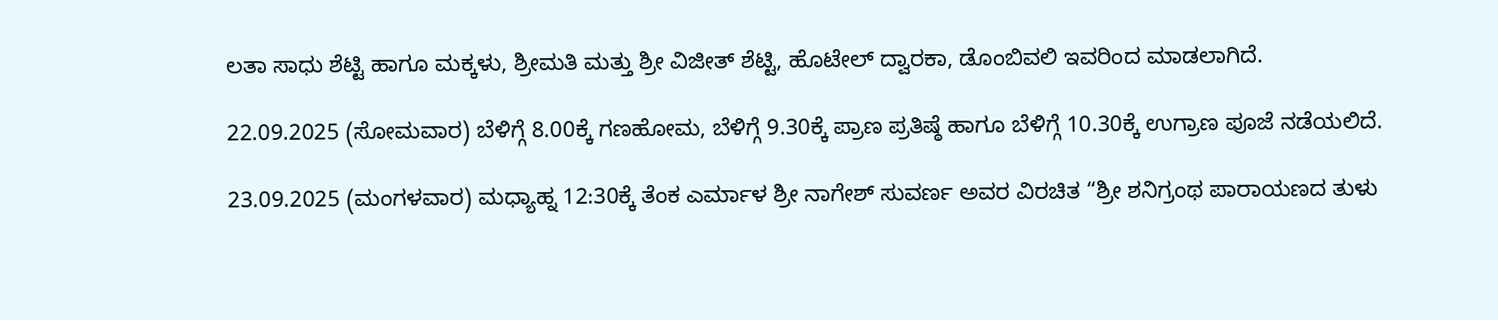ಲತಾ ಸಾಧು ಶೆಟ್ಟಿ ಹಾಗೂ ಮಕ್ಕಳು, ಶ್ರೀಮತಿ ಮತ್ತು ಶ್ರೀ ವಿಜೀತ್ ಶೆಟ್ಟಿ, ಹೊಟೇಲ್ ದ್ವಾರಕಾ, ಡೊಂಬಿವಲಿ ಇವರಿಂದ ಮಾಡಲಾಗಿದೆ.

22.09.2025 (ಸೋಮವಾರ) ಬೆಳಿಗ್ಗೆ 8.00ಕ್ಕೆ ಗಣಹೋಮ, ಬೆಳಿಗ್ಗೆ 9.30ಕ್ಕೆ ಪ್ರಾಣ ಪ್ರತಿಷ್ಠೆ ಹಾಗೂ ಬೆಳಿಗ್ಗೆ 10.30ಕ್ಕೆ ಉಗ್ರಾಣ ಪೂಜೆ ನಡೆಯಲಿದೆ.

23.09.2025 (ಮಂಗಳವಾರ) ಮಧ್ಯಾಹ್ನ 12:30ಕ್ಕೆ ತೆಂಕ ಎರ್ಮಾಳ ಶ್ರೀ ನಾಗೇಶ್ ಸುವರ್ಣ ಅವರ ವಿರಚಿತ “ಶ್ರೀ ಶನಿಗ್ರಂಥ ಪಾರಾಯಣದ ತುಳು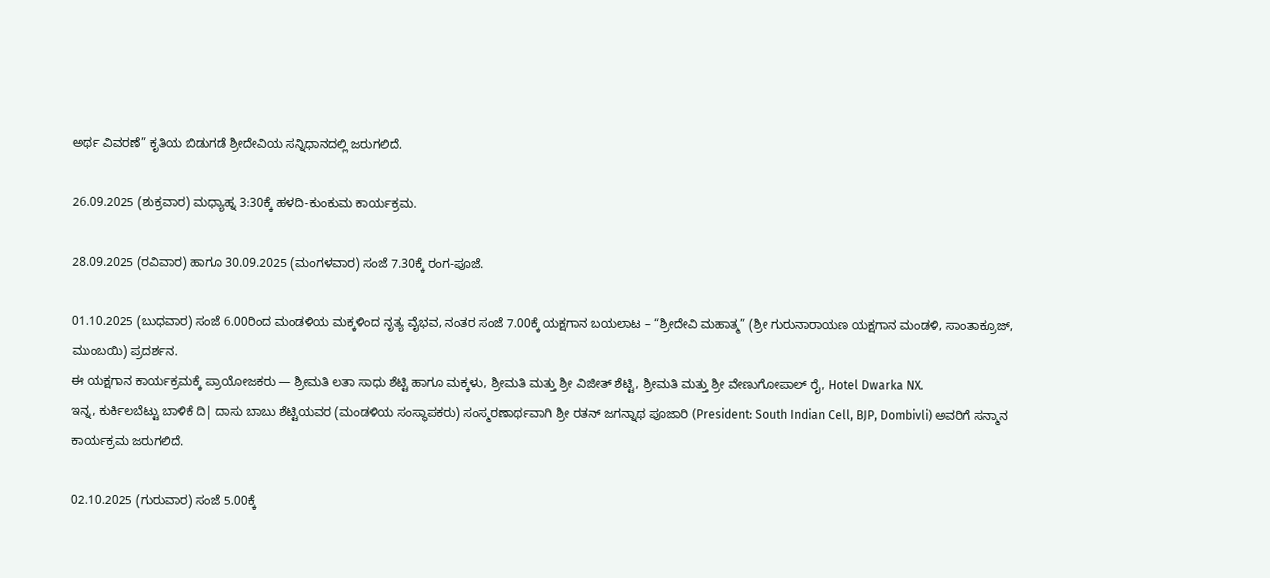ಅರ್ಥ ವಿವರಣೆ” ಕೃತಿಯ ಬಿಡುಗಡೆ ಶ್ರೀದೇವಿಯ ಸನ್ನಿಧಾನದಲ್ಲಿ ಜರುಗಲಿದೆ.

26.09.2025 (ಶುಕ್ರವಾರ) ಮಧ್ಯಾಹ್ನ 3:30ಕ್ಕೆ ಹಳದಿ-ಕುಂಕುಮ ಕಾರ್ಯಕ್ರಮ.

28.09.2025 (ರವಿವಾರ) ಹಾಗೂ 30.09.2025 (ಮಂಗಳವಾರ) ಸಂಜೆ 7.30ಕ್ಕೆ ರಂಗ-ಪೂಜೆ.

01.10.2025 (ಬುಧವಾರ) ಸಂಜೆ 6.00ರಿಂದ ಮಂಡಳಿಯ ಮಕ್ಕಳಿಂದ ನೃತ್ಯ ವೈಭವ, ನಂತರ ಸಂಜೆ 7.00ಕ್ಕೆ ಯಕ್ಷಗಾನ ಬಯಲಾಟ – “ಶ್ರೀದೇವಿ ಮಹಾತ್ಮ” (ಶ್ರೀ ಗುರುನಾರಾಯಣ ಯಕ್ಷಗಾನ ಮಂಡಳಿ, ಸಾಂತಾಕ್ರೂಜ್, ಮುಂಬಯಿ) ಪ್ರದರ್ಶನ.
ಈ ಯಕ್ಷಗಾನ ಕಾರ್ಯಕ್ರಮಕ್ಕೆ ಪ್ರಾಯೋಜಕರು — ಶ್ರೀಮತಿ ಲತಾ ಸಾಧು ಶೆಟ್ಟಿ ಹಾಗೂ ಮಕ್ಕಳು, ಶ್ರೀಮತಿ ಮತ್ತು ಶ್ರೀ ವಿಜೀತ್ ಶೆಟ್ಟಿ, ಶ್ರೀಮತಿ ಮತ್ತು ಶ್ರೀ ವೇಣುಗೋಪಾಲ್ ರೈ, Hotel Dwarka NX.
ಇನ್ನ, ಕುರ್ಕಿಲಬೆಟ್ಟು ಬಾಳಿಕೆ ದಿ| ದಾಸು ಬಾಬು ಶೆಟ್ಟಿಯವರ (ಮಂಡಳಿಯ ಸಂಸ್ಥಾಪಕರು) ಸಂಸ್ಮರಣಾರ್ಥವಾಗಿ ಶ್ರೀ ರತನ್ ಜಗನ್ನಾಥ ಪೂಜಾರಿ (President: South Indian Cell, BJP, Dombivli) ಅವರಿಗೆ ಸನ್ಮಾನ ಕಾರ್ಯಕ್ರಮ ಜರುಗಲಿದೆ.

02.10.2025 (ಗುರುವಾರ) ಸಂಜೆ 5.00ಕ್ಕೆ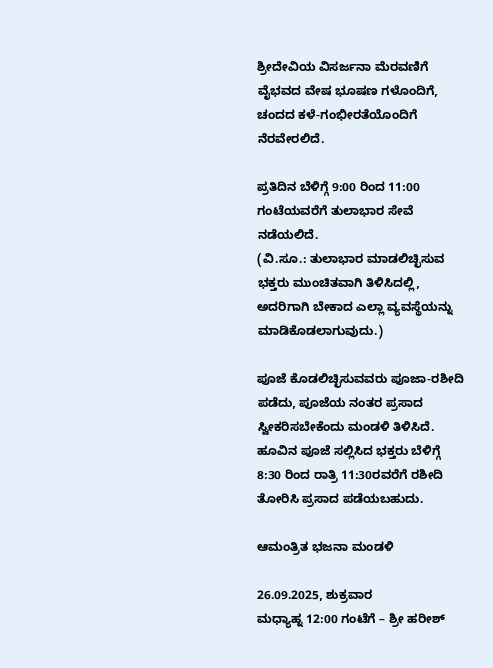ಶ್ರೀದೇವಿಯ ವಿಸರ್ಜನಾ ಮೆರವಣಿಗೆ ವೈಭವದ ವೇಷ ಭೂಷಣ ಗಳೊಂದಿಗೆ, ಚಂದದ ಕಳೆ-ಗಂಭೀರತೆಯೊಂದಿಗೆ ನೆರವೇರಲಿದೆ.

ಪ್ರತಿದಿನ ಬೆಳಿಗ್ಗೆ 9:00 ರಿಂದ 11:00 ಗಂಟೆಯವರೆಗೆ ತುಲಾಭಾರ ಸೇವೆ ನಡೆಯಲಿದೆ.
(ವಿ.ಸೂ.: ತುಲಾಭಾರ ಮಾಡಲಿಚ್ಛಿಸುವ ಭಕ್ತರು ಮುಂಚಿತವಾಗಿ ತಿಳಿಸಿದಲ್ಲಿ, ಅದರಿಗಾಗಿ ಬೇಕಾದ ಎಲ್ಲಾ ವ್ಯವಸ್ಥೆಯನ್ನು ಮಾಡಿಕೊಡಲಾಗುವುದು.)

ಪೂಜೆ ಕೊಡಲಿಚ್ಛಿಸುವವರು ಪೂಜಾ-ರಶೀದಿ ಪಡೆದು, ಪೂಜೆಯ ನಂತರ ಪ್ರಸಾದ ಸ್ವೀಕರಿಸಬೇಕೆಂದು ಮಂಡಳಿ ತಿಳಿಸಿದೆ. ಹೂವಿನ ಪೂಜೆ ಸಲ್ಲಿಸಿದ ಭಕ್ತರು ಬೆಳಿಗ್ಗೆ 8:30 ರಿಂದ ರಾತ್ರಿ 11:30ರವರೆಗೆ ರಶೀದಿ ತೋರಿಸಿ ಪ್ರಸಾದ ಪಡೆಯಬಹುದು.

ಆಮಂತ್ರಿತ ಭಜನಾ ಮಂಡಳಿ

26.09.2025, ಶುಕ್ರವಾರ
ಮಧ್ಯಾಹ್ನ 12:00 ಗಂಟೆಗೆ – ಶ್ರೀ ಹರೀಶ್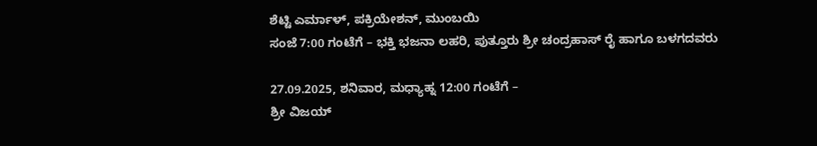ಶೆಟ್ಟಿ ಎರ್ಮಾಳ್, ಪಕ್ರಿಯೇಶನ್, ಮುಂಬಯಿ
ಸಂಜೆ 7:00 ಗಂಟೆಗೆ – ಭಕ್ತಿ ಭಜನಾ ಲಹರಿ, ಪುತ್ತೂರು ಶ್ರೀ ಚಂದ್ರಹಾಸ್ ರೈ ಹಾಗೂ ಬಳಗದವರು

27.09.2025, ಶನಿವಾರ, ಮಧ್ಯಾಹ್ನ 12:00 ಗಂಟೆಗೆ –
ಶ್ರೀ ವಿಜಯ್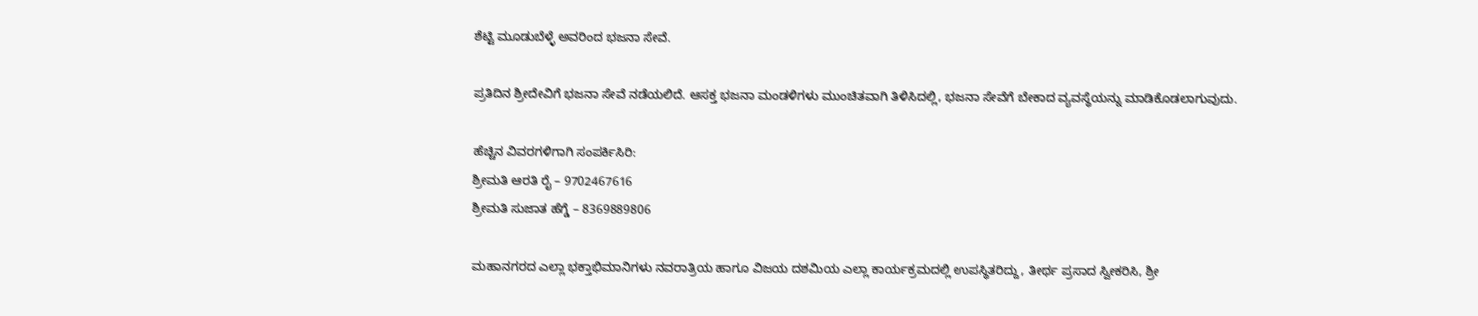ಶೆಟ್ಟಿ ಮೂಡುಬೆಳ್ಳೆ ಅವರಿಂದ ಭಜನಾ ಸೇವೆ.

ಪ್ರತಿದಿನ ಶ್ರೀದೇವಿಗೆ ಭಜನಾ ಸೇವೆ ನಡೆಯಲಿದೆ. ಆಸಕ್ತ ಭಜನಾ ಮಂಡಳಿಗಳು ಮುಂಚಿತವಾಗಿ ತಿಳಿಸಿದಲ್ಲಿ, ಭಜನಾ ಸೇವೆಗೆ ಬೇಕಾದ ವ್ಯವಸ್ಥೆಯನ್ನು ಮಾಡಿಕೊಡಲಾಗುವುದು.

ಹೆಚ್ಚಿನ ವಿವರಗಳಿಗಾಗಿ ಸಂಪರ್ಕಿಸಿರಿ:
ಶ್ರೀಮತಿ ಆರತಿ ರೈ – 9702467616
ಶ್ರೀಮತಿ ಸುಜಾತ ಹೆಗ್ಡೆ – 8369889806

ಮಹಾನಗರದ ಎಲ್ಲಾ ಭಕ್ತಾಭಿಮಾನಿಗಳು ನವರಾತ್ರಿಯ ಹಾಗೂ ವಿಜಯ ದಶಮಿಯ ಎಲ್ಲಾ ಕಾರ್ಯಕ್ರಮದಲ್ಲಿ ಉಪಸ್ಥಿತರಿದ್ದು, ತೀರ್ಥ ಪ್ರಸಾದ ಸ್ವೀಕರಿಸಿ, ಶ್ರೀ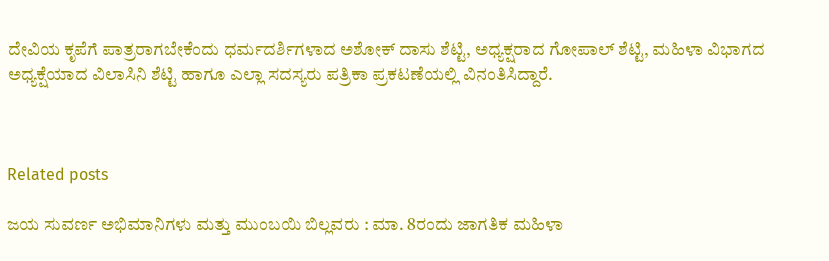ದೇವಿಯ ಕೃಪೆಗೆ ಪಾತ್ರರಾಗಬೇಕೆಂದು ಧರ್ಮದರ್ಶಿಗಳಾದ ಅಶೋಕ್ ದಾಸು ಶೆಟ್ಟಿ, ಅಧ್ಯಕ್ಷರಾದ ಗೋಪಾಲ್ ಶೆಟ್ಟಿ, ಮಹಿಳಾ ವಿಭಾಗದ ಅಧ್ಯಕ್ಷೆಯಾದ ವಿಲಾಸಿನಿ ಶೆಟ್ಟಿ ಹಾಗೂ ಎಲ್ಲಾ ಸದಸ್ಯರು ಪತ್ರಿಕಾ ಪ್ರಕಟಣೆಯಲ್ಲಿ ವಿನಂತಿಸಿದ್ದಾರೆ.



Related posts

ಜಯ ಸುವರ್ಣ ಅಭಿಮಾನಿಗಳು ಮತ್ತು ಮುಂಬಯಿ ಬಿಲ್ಲವರು : ಮಾ. 8ರಂದು ಜಾಗತಿಕ ಮಹಿಳಾ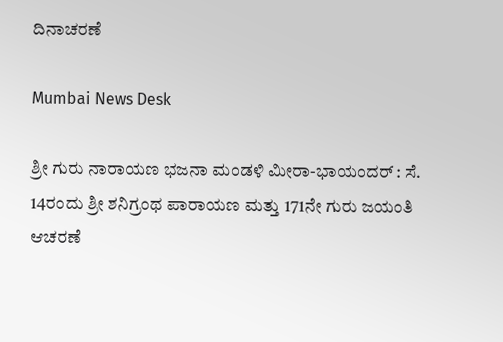ದಿನಾಚರಣೆ

Mumbai News Desk

ಶ್ರೀ ಗುರು ನಾರಾಯಣ ಭಜನಾ ಮಂಡಳಿ ಮೀರಾ-ಭಾಯಂದರ್ : ಸೆ. 14ರಂದು ಶ್ರೀ ಶನಿಗ್ರಂಥ ಪಾರಾಯಣ ಮತ್ತು 171ನೇ ಗುರು ಜಯಂತಿ ಆಚರಣೆ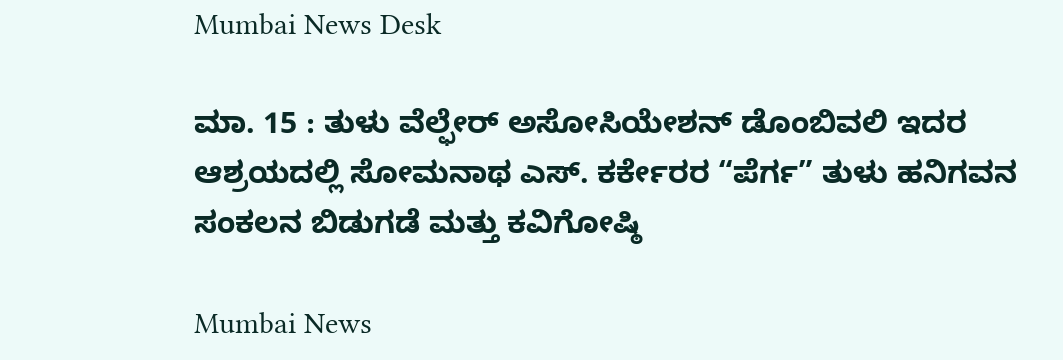Mumbai News Desk

ಮಾ. 15 : ತುಳು ವೆಲ್ಫೇರ್ ಅಸೋಸಿಯೇಶನ್ ಡೊಂಬಿವಲಿ ಇದರ ಆಶ್ರಯದಲ್ಲಿ ಸೋಮನಾಥ ಎಸ್. ಕರ್ಕೇರರ “ಪೆರ್ಗ” ತುಳು ಹನಿಗವನ ಸಂಕಲನ ಬಿಡುಗಡೆ ಮತ್ತು ಕವಿಗೋಷ್ಠಿ

Mumbai News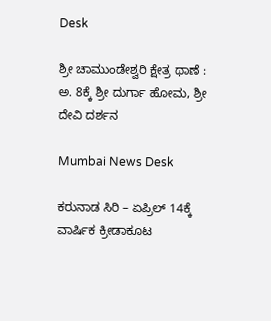Desk

ಶ್ರೀ ಚಾಮುಂಡೇಶ್ವರಿ ಕ್ಷೇತ್ರ ಥಾಣೆ : ಅ. 8ಕ್ಕೆ ಶ್ರೀ ದುರ್ಗಾ ಹೋಮ, ಶ್ರೀ ದೇವಿ ದರ್ಶನ

Mumbai News Desk

ಕರುನಾಡ ಸಿರಿ – ಏಪ್ರಿಲ್ 14ಕ್ಕೆ ವಾರ್ಷಿಕ ಕ್ರೀಡಾಕೂಟ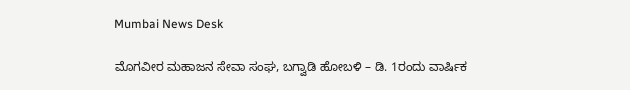Mumbai News Desk

ಮೊಗವೀರ ಮಹಾಜನ ಸೇವಾ ಸಂಘ, ಬಗ್ವಾಡಿ ಹೋಬಳಿ – ಡಿ. 1ರಂದು ವಾರ್ಷಿಕ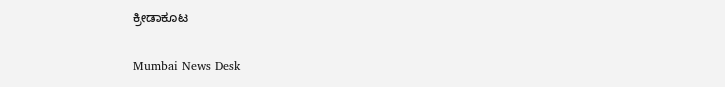ಕ್ರೀಡಾಕೂಟ

Mumbai News Desk